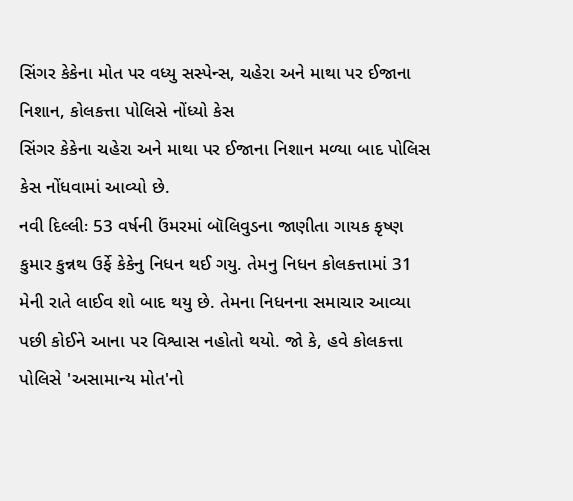સિંગર કેકેના મોત પર વધ્યુ સસ્પેન્સ, ચહેરા અને માથા પર ઈજાના નિશાન, કોલકત્તા પોલિસે નોંધ્યો કેસ
સિંગર કેકેના ચહેરા અને માથા પર ઈજાના નિશાન મળ્યા બાદ પોલિસ કેસ નોંધવામાં આવ્યો છે.
નવી દિલ્લીઃ 53 વર્ષની ઉંમરમાં બૉલિવુડના જાણીતા ગાયક કૃષ્ણ કુમાર કુન્નથ ઉર્ફે કેકેનુ નિધન થઈ ગયુ. તેમનુ નિધન કોલકત્તામાં 31 મેની રાતે લાઈવ શો બાદ થયુ છે. તેમના નિધનના સમાચાર આવ્યા પછી કોઈને આના પર વિશ્વાસ નહોતો થયો. જો કે, હવે કોલકત્તા પોલિસે 'અસામાન્ય મોત'નો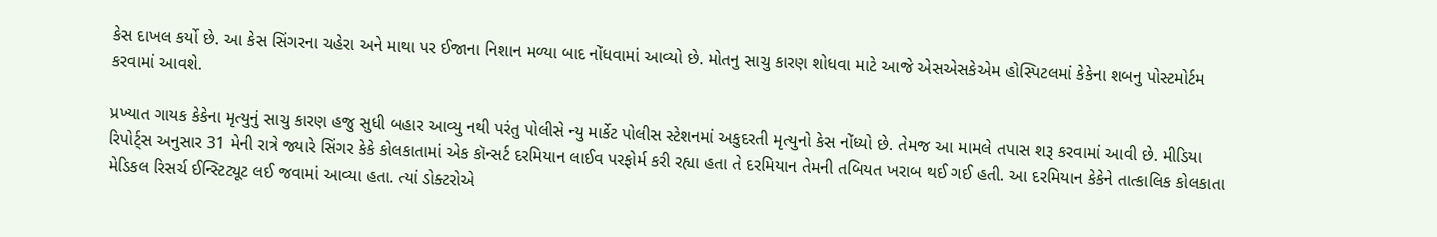કેસ દાખલ કર્યો છે. આ કેસ સિંગરના ચહેરા અને માથા પર ઈજાના નિશાન મળ્યા બાદ નોંધવામાં આવ્યો છે. મોતનુ સાચુ કારણ શોધવા માટે આજે એસએસકેએમ હોસ્પિટલમાં કેકેના શબનુ પોસ્ટમોર્ટમ કરવામાં આવશે.

પ્રખ્યાત ગાયક કેકેના મૃત્યુનું સાચુ કારણ હજુ સુધી બહાર આવ્યુ નથી પરંતુ પોલીસે ન્યુ માર્કેટ પોલીસ સ્ટેશનમાં અકુદરતી મૃત્યુનો કેસ નોંધ્યો છે. તેમજ આ મામલે તપાસ શરૂ કરવામાં આવી છે. મીડિયા રિપોર્ટ્સ અનુસાર 31 મેની રાત્રે જ્યારે સિંગર કેકે કોલકાતામાં એક કૉન્સર્ટ દરમિયાન લાઈવ પરફોર્મ કરી રહ્યા હતા તે દરમિયાન તેમની તબિયત ખરાબ થઈ ગઈ હતી. આ દરમિયાન કેકેને તાત્કાલિક કોલકાતા મેડિકલ રિસર્ચ ઈન્સ્ટિટ્યૂટ લઈ જવામાં આવ્યા હતા. ત્યાં ડોક્ટરોએ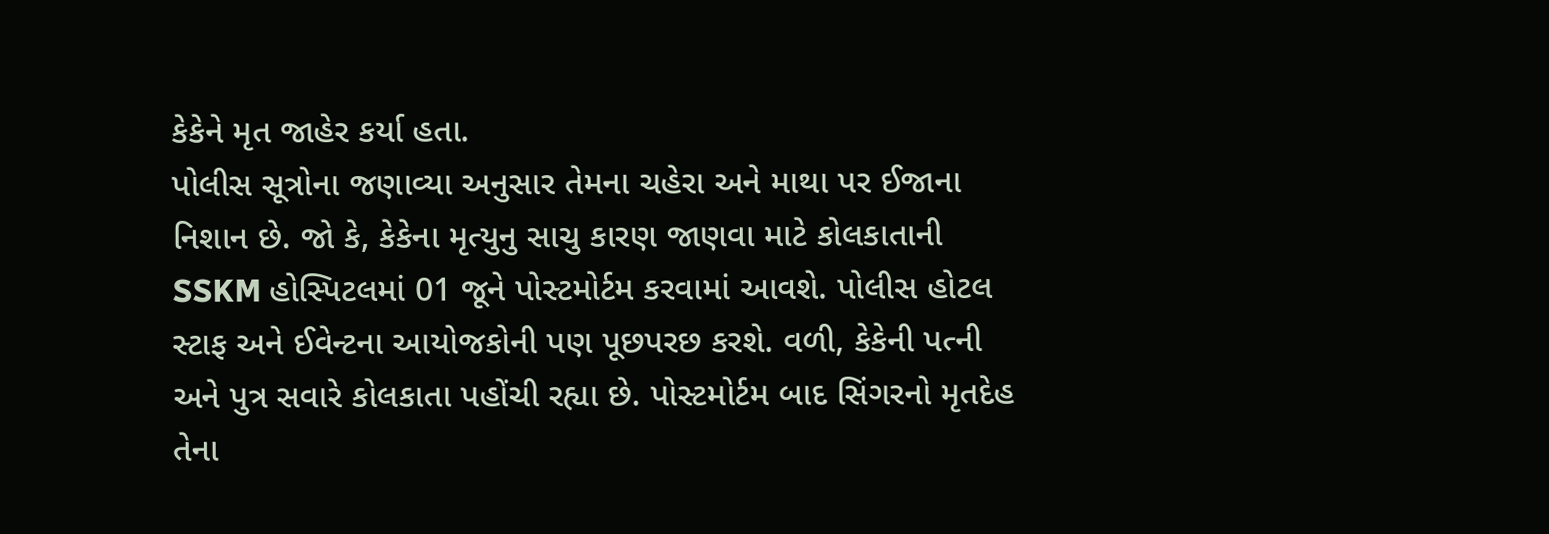કેકેને મૃત જાહેર કર્યા હતા.
પોલીસ સૂત્રોના જણાવ્યા અનુસાર તેમના ચહેરા અને માથા પર ઈજાના નિશાન છે. જો કે, કેકેના મૃત્યુનુ સાચુ કારણ જાણવા માટે કોલકાતાની SSKM હોસ્પિટલમાં 01 જૂને પોસ્ટમોર્ટમ કરવામાં આવશે. પોલીસ હોટલ સ્ટાફ અને ઈવેન્ટના આયોજકોની પણ પૂછપરછ કરશે. વળી, કેકેની પત્ની અને પુત્ર સવારે કોલકાતા પહોંચી રહ્યા છે. પોસ્ટમોર્ટમ બાદ સિંગરનો મૃતદેહ તેના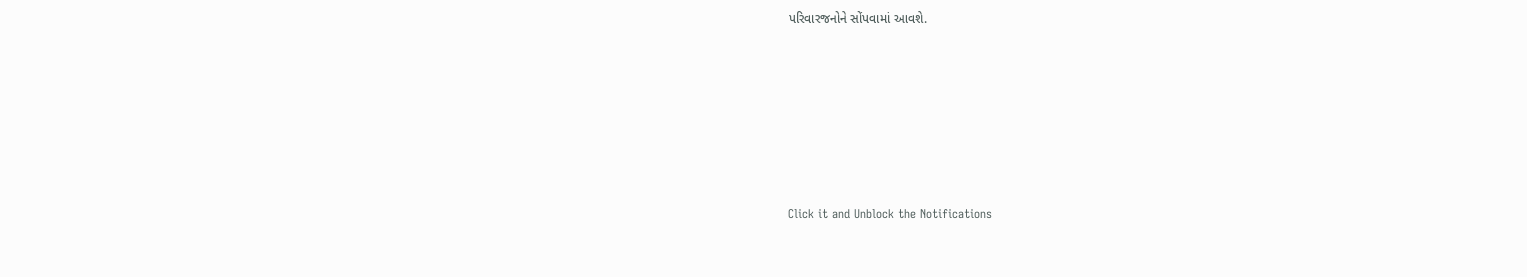પરિવારજનોને સોંપવામાં આવશે.












Click it and Unblock the Notifications